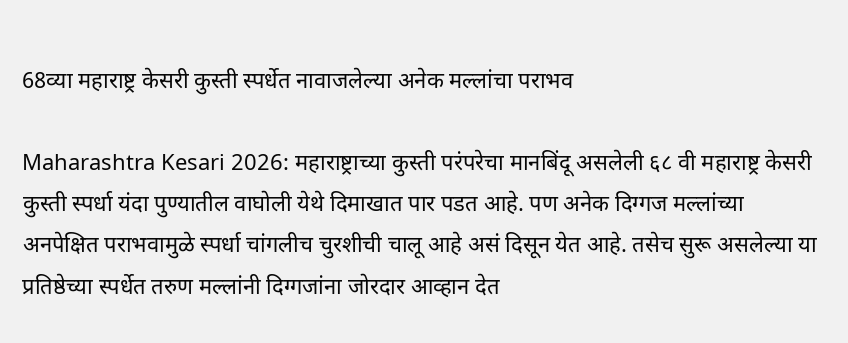68व्या महाराष्ट्र केसरी कुस्ती स्पर्धेत नावाजलेल्या अनेक मल्लांचा पराभव

Maharashtra Kesari 2026: महाराष्ट्राच्या कुस्ती परंपरेचा मानबिंदू असलेली ६८ वी महाराष्ट्र केसरी कुस्ती स्पर्धा यंदा पुण्यातील वाघोली येथे दिमाखात पार पडत आहे. पण अनेक दिग्गज मल्लांच्या अनपेक्षित पराभवामुळे स्पर्धा चांगलीच चुरशीची चालू आहे असं दिसून येत आहे. तसेच सुरू असलेल्या या प्रतिष्ठेच्या स्पर्धेत तरुण मल्लांनी दिग्गजांना जोरदार आव्हान देत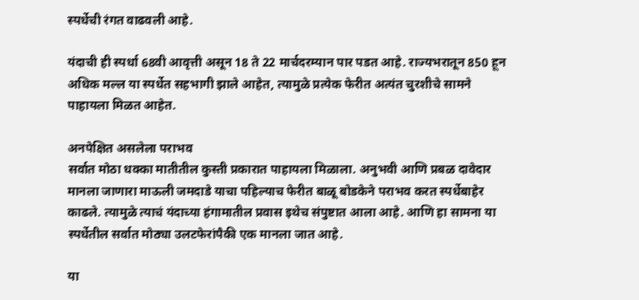स्पर्धेची रंगत वाढवली आहे.

यंदाची ही स्पर्धा 68वी आवृत्ती असून 18 ते 22 मार्चदरम्यान पार पडत आहे. राज्यभरातून 850 हून अधिक मल्ल या स्पर्धेत सहभागी झाले आहेत, त्यामुळे प्रत्येक फेरीत अत्यंत चुरशीचे सामने पाहायला मिळत आहेत.

अनपेक्षित असलेला पराभव
सर्वात मोठा धक्का मातीतील कुस्ती प्रकारात पाहायला मिळाला. अनुभवी आणि प्रबळ दावेदार मानला जाणारा माऊली जमदाडे याचा पहिल्याच फेरीत बाळू बोडकेने पराभव करत स्पर्धेबाहेर काढले. त्यामुळे त्याचं यंदाच्या हंगामातील प्रवास इथेच संपुष्टात आला आहे. आणि हा सामना या स्पर्धेतील सर्वात मोठ्या उलटफेरांपैकी एक मानला जात आहे.

या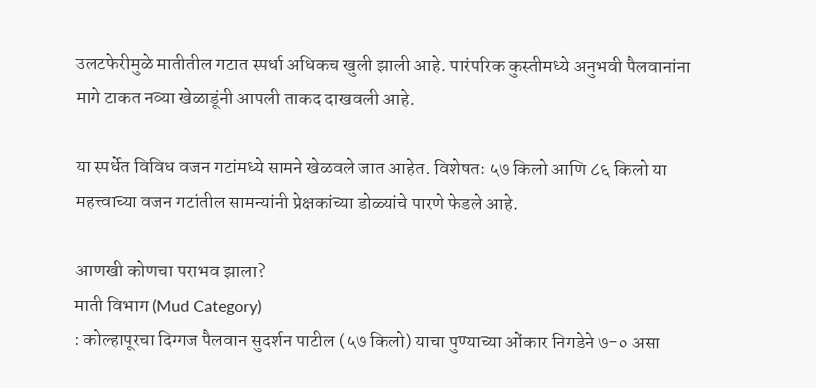उलटफेरीमुळे मातीतील गटात स्पर्धा अधिकच खुली झाली आहे. पारंपरिक कुस्तीमध्ये अनुभवी पैलवानांना मागे टाकत नव्या खेळाडूंनी आपली ताकद दाखवली आहे.

या स्पर्धेत विविध वजन गटांमध्ये सामने खेळवले जात आहेत. विशेषतः ५७ किलो आणि ८६ किलो या महत्त्वाच्या वजन गटांतील सामन्यांनी प्रेक्षकांच्या डोळ्यांचे पारणे फेडले आहे.

आणखी कोणचा पराभव झाला?
माती विभाग (Mud Category)
: कोल्हापूरचा दिग्गज पैलवान सुदर्शन पाटील (५७ किलो) याचा पुण्याच्या ओंकार निगडेने ७-० असा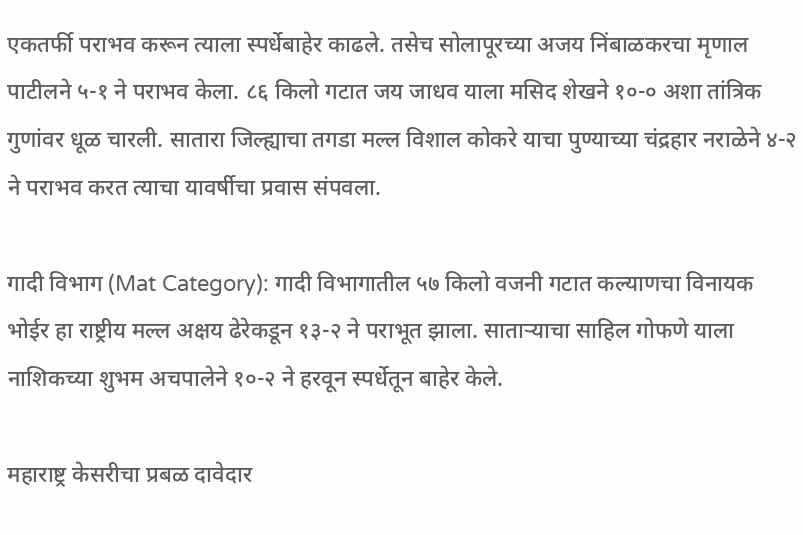एकतर्फी पराभव करून त्याला स्पर्धेबाहेर काढले. तसेच सोलापूरच्या अजय निंबाळकरचा मृणाल पाटीलने ५-१ ने पराभव केला. ८६ किलो गटात जय जाधव याला मसिद शेखने १०-० अशा तांत्रिक गुणांवर धूळ चारली. सातारा जिल्ह्याचा तगडा मल्ल विशाल कोकरे याचा पुण्याच्या चंद्रहार नराळेने ४-२ ने पराभव करत त्याचा यावर्षीचा प्रवास संपवला.

गादी विभाग (Mat Category): गादी विभागातील ५७ किलो वजनी गटात कल्याणचा विनायक भोईर हा राष्ट्रीय मल्ल अक्षय ढेरेकडून १३-२ ने पराभूत झाला. साताऱ्याचा साहिल गोफणे याला नाशिकच्या शुभम अचपालेने १०-२ ने हरवून स्पर्धेतून बाहेर केले.

महाराष्ट्र केसरीचा प्रबळ दावेदार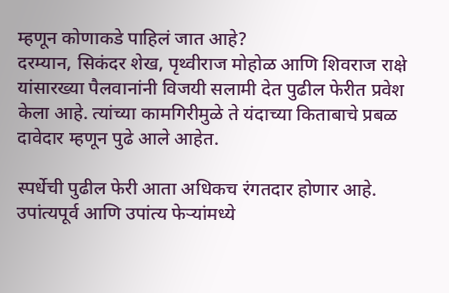म्हणून कोणाकडे पाहिलं जात आहे?
दरम्यान, सिकंदर शेख, पृथ्वीराज मोहोळ आणि शिवराज राक्षे यांसारख्या पैलवानांनी विजयी सलामी देत पुढील फेरीत प्रवेश केला आहे. त्यांच्या कामगिरीमुळे ते यंदाच्या किताबाचे प्रबळ दावेदार म्हणून पुढे आले आहेत.

स्पर्धेची पुढील फेरी आता अधिकच रंगतदार होणार आहे. उपांत्यपूर्व आणि उपांत्य फेऱ्यांमध्ये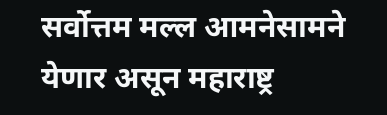सर्वोत्तम मल्ल आमनेसामने येणार असून महाराष्ट्र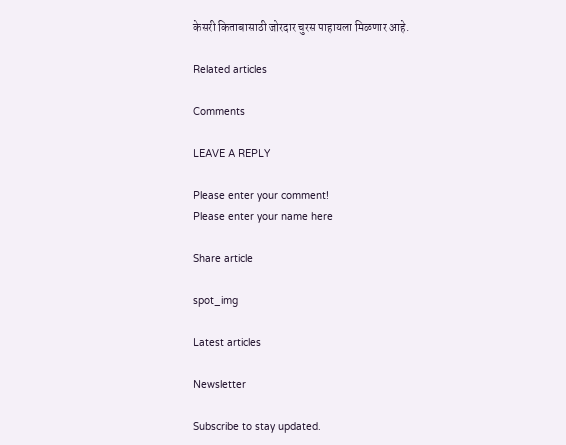केसरी किताबासाठी जोरदार चुरस पाहायला मिळणार आहे.

Related articles

Comments

LEAVE A REPLY

Please enter your comment!
Please enter your name here

Share article

spot_img

Latest articles

Newsletter

Subscribe to stay updated.